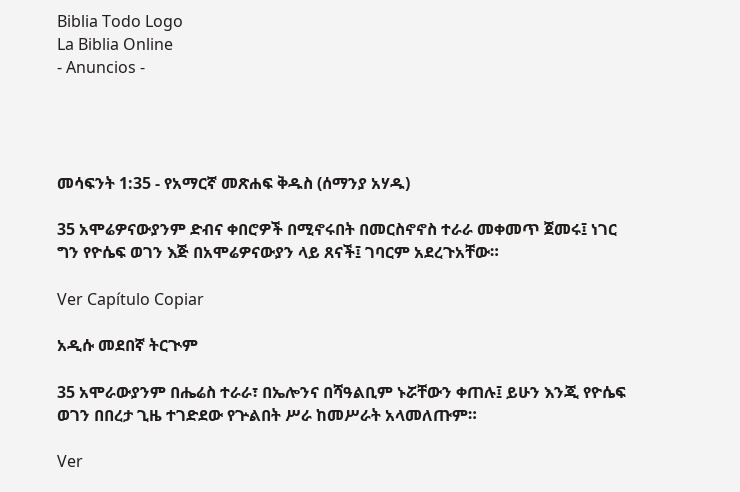Biblia Todo Logo
La Biblia Online
- Anuncios -




መሳፍንት 1:35 - የአማርኛ መጽሐፍ ቅዱስ (ሰማንያ አሃዱ)

35 አሞሬዎናውያንም ድብና ቀበሮዎች በሚኖሩበት በመርስኖኖስ ተራራ መቀመጥ ጀመሩ፤ ነገር ግን የዮሴፍ ወገን እጅ በአሞሬዎናውያን ላይ ጸናች፤ ገባርም አደረጉአቸው።

Ver Capítulo Copiar

አዲሱ መደበኛ ትርጒም

35 አሞራውያንም በሔሬስ ተራራ፣ በኤሎንና በሻዓልቢም ኑሯቸውን ቀጠሉ፤ ይሁን እንጂ የዮሴፍ ወገን በበረታ ጊዜ ተገድደው የጕልበት ሥራ ከመሥራት አላመለጡም።

Ver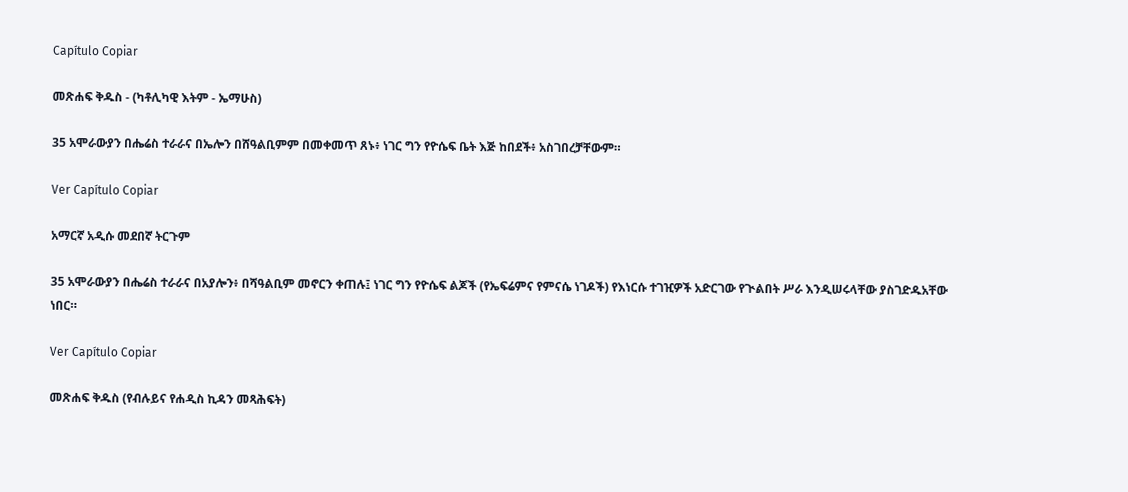Capítulo Copiar

መጽሐፍ ቅዱስ - (ካቶሊካዊ እትም - ኤማሁስ)

35 አሞራውያን በሔሬስ ተራራና በኤሎን በሸዓልቢምም በመቀመጥ ጸኑ፥ ነገር ግን የዮሴፍ ቤት እጅ ከበደች፥ አስገበረቻቸውም።

Ver Capítulo Copiar

አማርኛ አዲሱ መደበኛ ትርጉም

35 አሞራውያን በሔሬስ ተራራና በአያሎን፥ በሻዓልቢም መኖርን ቀጠሉ፤ ነገር ግን የዮሴፍ ልጆች (የኤፍሬምና የምናሴ ነገዶች) የእነርሱ ተገዢዎች አድርገው የጒልበት ሥራ እንዲሠሩላቸው ያስገድዱአቸው ነበር።

Ver Capítulo Copiar

መጽሐፍ ቅዱስ (የብሉይና የሐዲስ ኪዳን መጻሕፍት)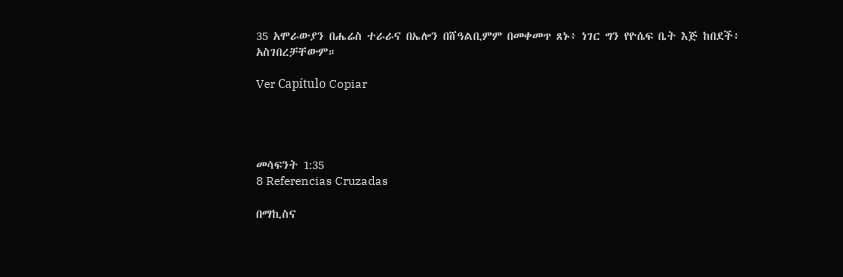35 አሞራውያን በሔሬስ ተራራና በኤሎን በሸዓልቢምም በመቀመጥ ጸኑ፥ ነገር ግን የዮሴፍ ቤት እጅ ከበደች፥ አስገበረቻቸውም።

Ver Capítulo Copiar




መሳፍንት 1:35
8 Referencias Cruzadas

በማኪስና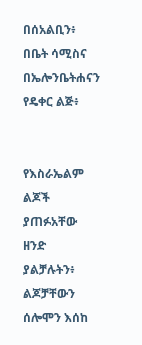በሰአልቢን፥ በቤት ሳሚስና በኤሎንቤትሐናን የዴቀር ልጅ፥


የእስራኤልም ልጆች ያጠፉአቸው ዘንድ ያልቻሉትን፥ ልጆቻቸውን ሰሎሞን እሰከ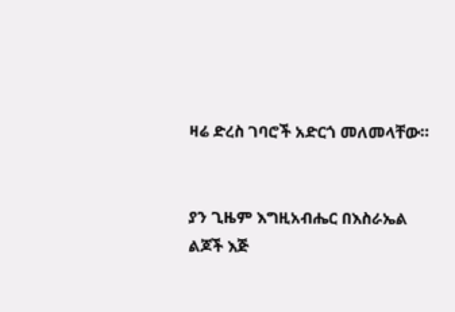ዛሬ ድረስ ገባሮች አድርጎ መለመላቸው።


ያን ጊዜም እግዚአብሔር በእስራኤል ልጆች እጅ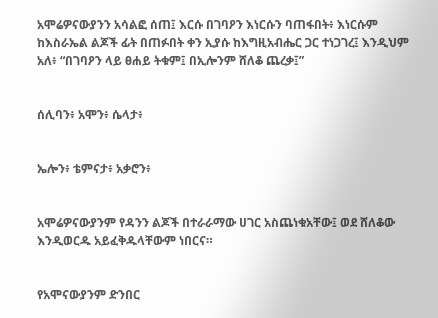አሞሬዎናውያንን አሳልፎ ሰጠ፤ እርሱ በገባዖን እነርሱን ባጠፋበት፥ እነርሱም ከእስራኤል ልጆች ፊት በጠፉበት ቀን ኢያሱ ከእግዚአብሔር ጋር ተነጋገረ፤ እንዲህም አለ፥ “በገባዖን ላይ ፀሐይ ትቁም፤ በኢሎንም ሸለቆ ጨረቃ፤”


ሰሊባን፥ አሞን፥ ሴላታ፥


ኤሎን፥ ቴምናታ፥ አቃሮን፥


አሞሬዎናውያንም የዳንን ልጆች በተራራማው ሀገር አስጨነቁአቸው፤ ወደ ሸለቆው እንዲወርዱ አይፈቅዱላቸውም ነበርና።


የአሞናውያንም ድንበር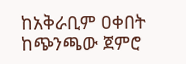ከአቅራቢም ዐቀበት ከጭንጫው ጀምሮ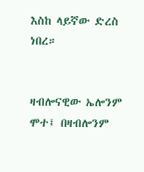እስከ ላይኛው ድረስ ነበረ።


ዛብሎናዊው ኤሎንም ሞተ፤ በዛብሎንም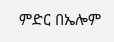ምድር በኤሎም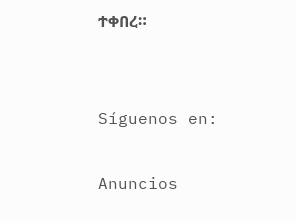ተቀበረ።


Síguenos en:

Anuncios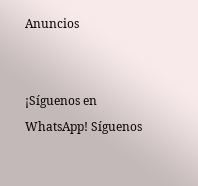Anuncios


¡Síguenos en WhatsApp! Síguenos